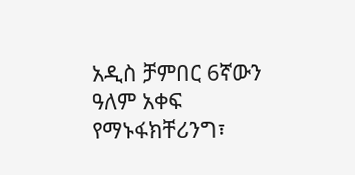አዲስ ቻምበር 6ኛውን ዓለም አቀፍ የማኑፋክቸሪንግ፣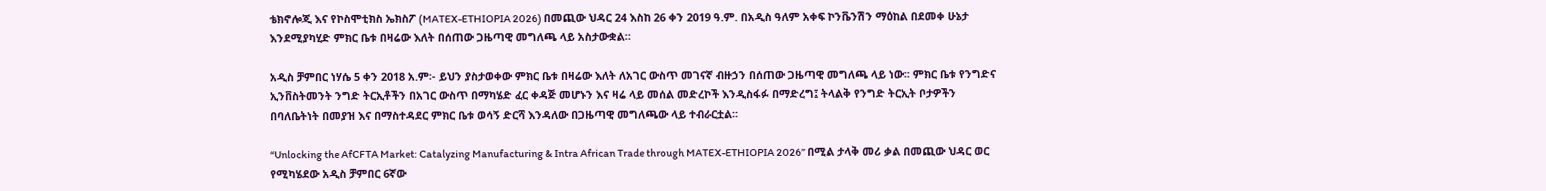ቴክኖሎጂ እና የኮስሞቲክስ ኤክስፖ (MATEX-ETHIOPIA 2026) በመጪው ህዳር 24 እስከ 26 ቀን 2019 ዓ.ም. በአዲስ ዓለም አቀፍ ኮንቬንሽን ማዕከል በደመቀ ሁኔታ እንደሚያካሂድ ምክር ቤቱ በዛሬው እለት በሰጠው ጋዜጣዊ መግለጫ ላይ አስታውቋል።

አዲስ ቻምበር ነሃሴ 5 ቀን 2018 አ.ም፡- ይህን ያስታወቀው ምክር ቤቱ በዛሬው እለት ለአገር ውስጥ መገናኛ ብዙኃን በሰጠው ጋዜጣዊ መግለጫ ላይ ነው፡፡ ምክር ቤቱ የንግድና ኢንቨስትመንት ንግድ ትርኢቶችን በአገር ውስጥ በማካሄድ ፈር ቀዳጅ መሆኑን እና ዛሬ ላይ መሰል መድረኮች እንዲስፋፉ በማድረግ፤ ትላልቅ የንግድ ትርኢት ቦታዎችን በባለቤትነት በመያዝ እና በማስተዳደር ምክር ቤቱ ወሳኝ ድርሻ እንዳለው በጋዜጣዊ መግለጫው ላይ ተብራርቷል፡፡

“Unlocking the AfCFTA Market: Catalyzing Manufacturing & Intra African Trade through MATEX-ETHIOPIA 2026” በሚል ታላቅ መሪ ቃል በመጪው ህዳር ወር የሚካሄደው አዲስ ቻምበር 6ኛው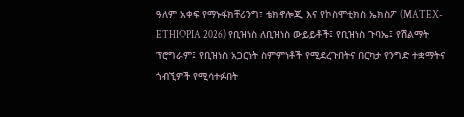ዓለም አቀፍ የማኑፋክቸሪንግ፣ ቴክኖሎጂ እና የኮስሞቲክስ ኤክስፖ (MATEX-ETHIOPIA 2026) የቢዝነስ ለቢዝነስ ውይይቶች፤ የቢዝነስ ጉባኤ፤ የሽልማት ፕሮግራም፤ የቢዝነስ አጋርነት ስምምነቶች የሚደረጉበትና በርካታ የንግድ ተቋማትና ጎብኚዎች የሚሳተፉበት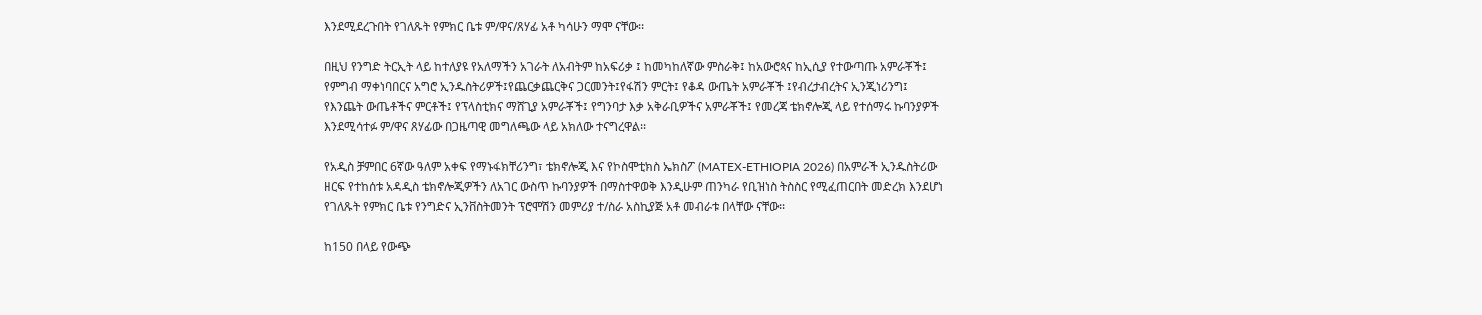እንደሚደረጉበት የገለጹት የምክር ቤቱ ም/ዋና/ጸሃፊ አቶ ካሳሁን ማሞ ናቸው፡፡

በዚህ የንግድ ትርኢት ላይ ከተለያዩ የአለማችን አገራት ለአብትም ከአፍሪቃ ፤ ከመካከለኛው ምስራቅ፤ ከአውሮጳና ከኢሲያ የተውጣጡ አምራቾች፤ የምግብ ማቀነባበርና አግሮ ኢንዱስትሪዎች፤የጨርቃጨርቅና ጋርመንት፤የፋሽን ምርት፤ የቆዳ ውጤት አምራቾች ፤የብረታብረትና ኢንጂነሪንግ፤ የእንጨት ውጤቶችና ምርቶች፤ የፕላስቲክና ማሸጊያ አምራቾች፤ የግንባታ እቃ አቅራቢዎችና አምራቾች፤ የመረጃ ቴክኖሎጂ ላይ የተሰማሩ ኩባንያዎች እንደሚሳተፉ ም/ዋና ጸሃፊው በጋዜጣዊ መግለጫው ላይ አክለው ተናግረዋል፡፡

የአዲስ ቻምበር 6ኛው ዓለም አቀፍ የማኑፋክቸሪንግ፣ ቴክኖሎጂ እና የኮስሞቲክስ ኤክስፖ (MATEX-ETHIOPIA 2026) በአምራች ኢንዱስትሪው ዘርፍ የተከሰቱ አዳዲስ ቴክኖሎጂዎችን ለአገር ውስጥ ኩባንያዎች በማስተዋወቅ እንዲሁም ጠንካራ የቢዝነስ ትስስር የሚፈጠርበት መድረክ እንደሆነ የገለጹት የምክር ቤቱ የንግድና ኢንቨስትመንት ፕሮሞሽን መምሪያ ተ/ስራ አስኪያጅ አቶ መብራቱ በላቸው ናቸው፡፡

ከ150 በላይ የውጭ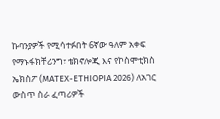ኩባንያዎች የሚሳተፉበት 6ኛው ዓለም አቀፍ የማኑፋክቸሪንግ፣ ቴክኖሎጂ እና የኮስሞቲክስ ኤክስፖ (MATEX-ETHIOPIA 2026) ለአገር ውስጥ ስራ ፈጣሪዎች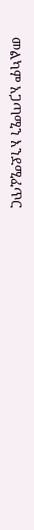መልካም አጋጣሚን እንደሚፈጥር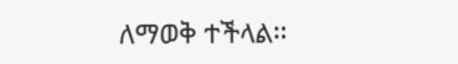ለማወቅ ተችላል፡፡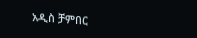አዲስ ቻምበር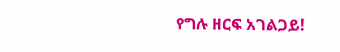የግሉ ዘርፍ አገልጋይ!